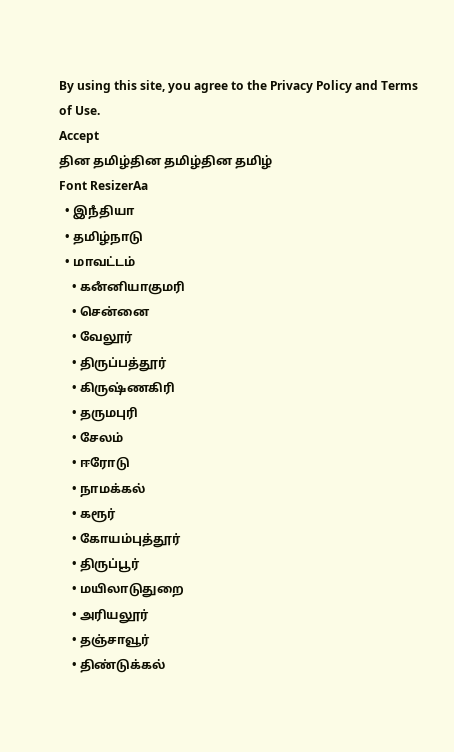By using this site, you agree to the Privacy Policy and Terms of Use.
Accept
தின தமிழ்தின தமிழ்தின தமிழ்
Font ResizerAa
  • இநஂதியா
  • தமிழ்நாடு
  • மாவட்டம்
    • கனஂனியாகுமரி
    • சென்னை
    • வேலூர்
    • திருப்பத்தூர்
    • கிருஷ்ணகிரி
    • தருமபுரி
    • சேலம்
    • ஈரோடு
    • நாமக்கல்
    • கரூர்
    • கோயம்புத்தூர்
    • திருப்பூர்
    • மயிலாடுதுறை
    • அரியலூர்
    • தஞ்சாவூர்
    • திண்டுக்கல்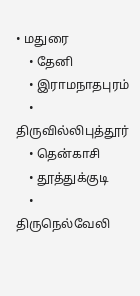• மதுரை
    • தேனி
    • இராமநாதபுரம்
    • திருவில்லிபுத்தூர்
    • தென்காசி
    • தூத்துக்குடி
    • திருநெல்வேலி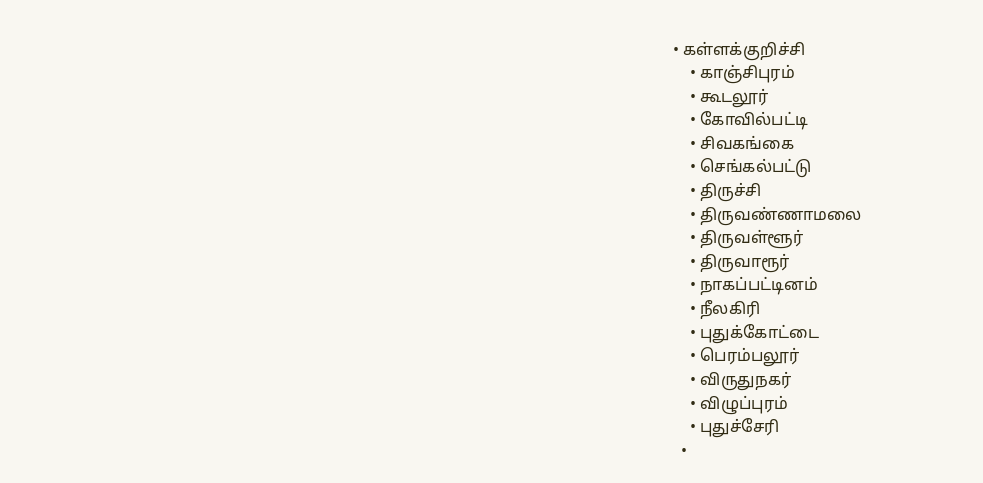• கள்ளக்குறிச்சி
    • காஞ்சிபுரம்
    • கூடலூர்
    • கோவில்பட்டி
    • சிவகங்கை
    • செங்கல்பட்டு
    • திருச்சி
    • திருவண்ணாமலை
    • திருவள்ளூர்
    • திருவாரூர்
    • நாகப்பட்டினம்
    • நீலகிரி
    • புதுக்கோட்டை
    • பெரம்பலூர்
    • விருதுநகர்
    • விழுப்புரம்
    • புதுச்சேரி
  •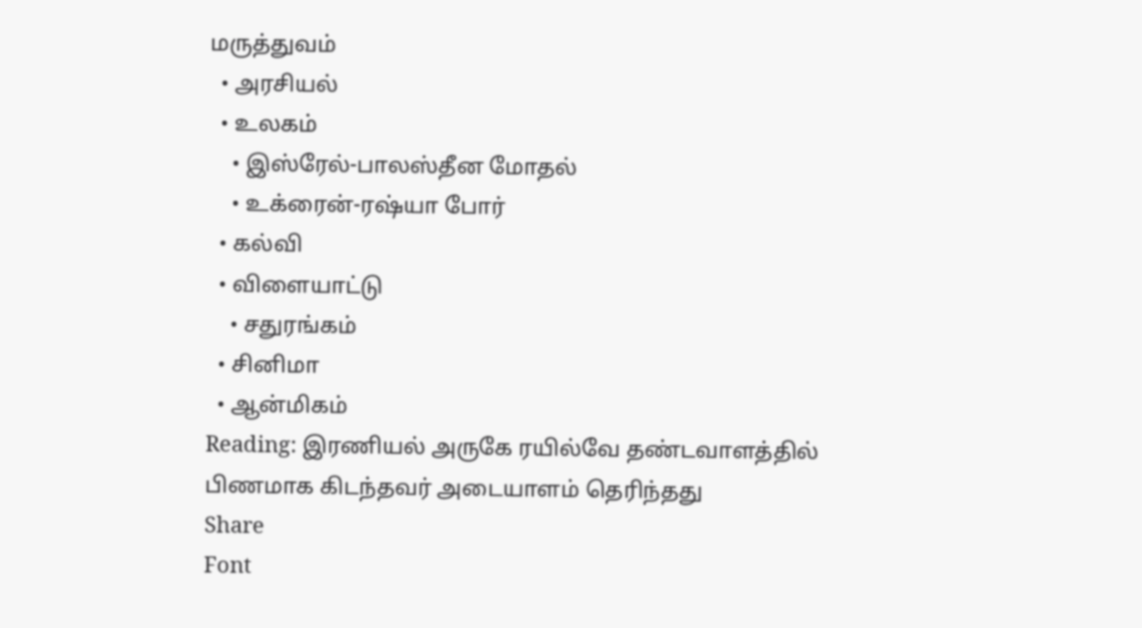மருத்துவம்
  • அரசியல்
  • உலகம்
    • இஸ்ரேல்-பாலஸ்தீன மோதல்
    • உக்ரைன்-ரஷ்யா போர்
  • கல்வி
  • விளையாட்டு
    • சதுரங்கம்
  • சினிமா
  • ஆன்மிகம்
Reading: இரணியல் அருகே ரயில்வே தண்டவாளத்தில் பிணமாக கிடந்தவர் அடையாளம் தெரிந்தது
Share
Font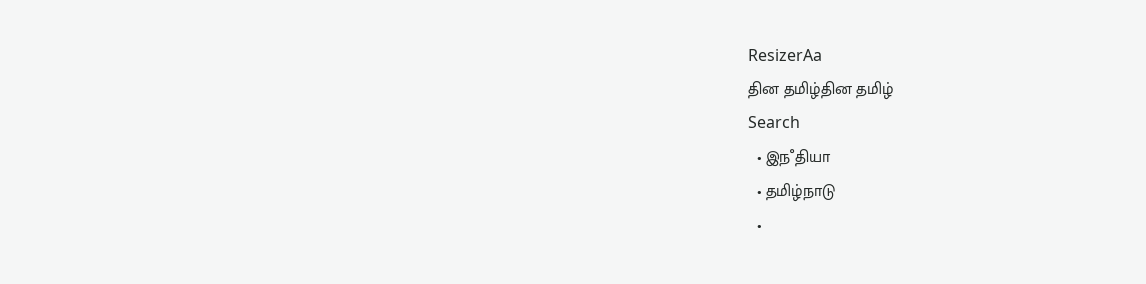ResizerAa
தின தமிழ்தின தமிழ்
Search
  • இநஂதியா
  • தமிழ்நாடு
  •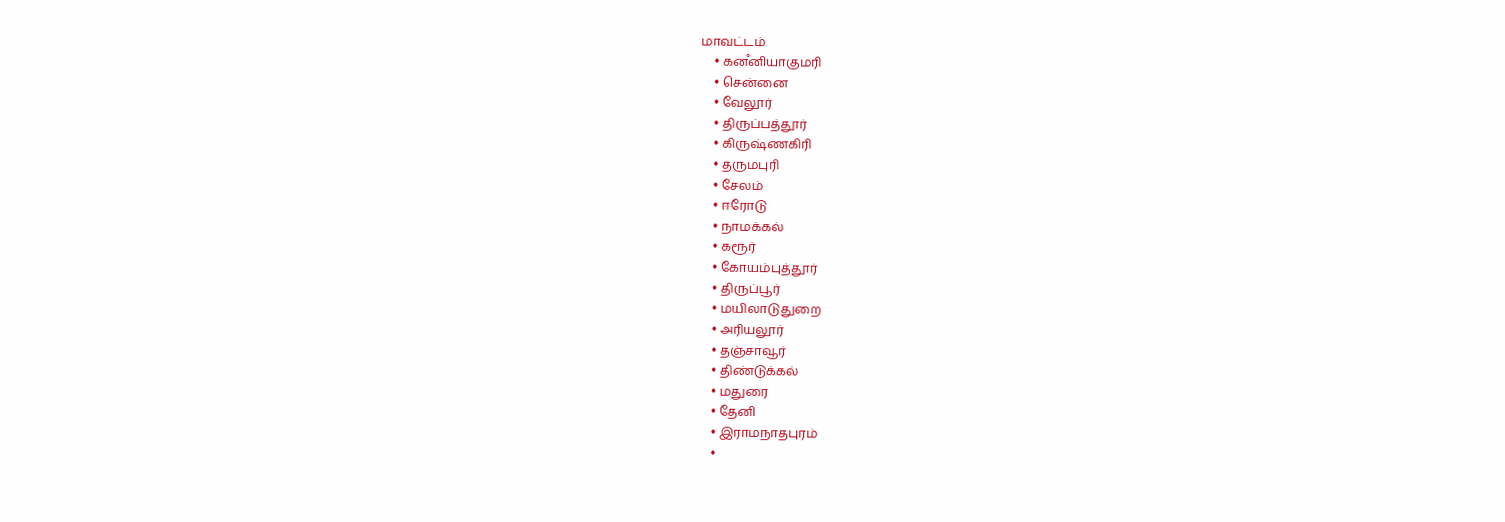மாவட்டம்
    • கனஂனியாகுமரி
    • சென்னை
    • வேலூர்
    • திருப்பத்தூர்
    • கிருஷ்ணகிரி
    • தருமபுரி
    • சேலம்
    • ஈரோடு
    • நாமக்கல்
    • கரூர்
    • கோயம்புத்தூர்
    • திருப்பூர்
    • மயிலாடுதுறை
    • அரியலூர்
    • தஞ்சாவூர்
    • திண்டுக்கல்
    • மதுரை
    • தேனி
    • இராமநாதபுரம்
    •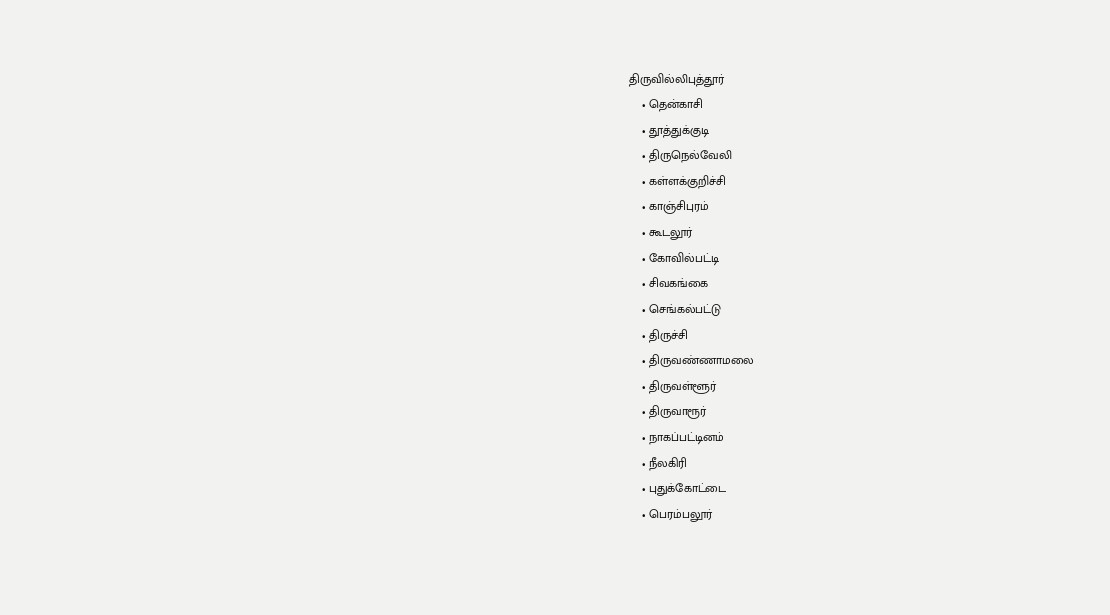திருவில்லிபுத்தூர்
    • தென்காசி
    • தூத்துக்குடி
    • திருநெல்வேலி
    • கள்ளக்குறிச்சி
    • காஞ்சிபுரம்
    • கூடலூர்
    • கோவில்பட்டி
    • சிவகங்கை
    • செங்கல்பட்டு
    • திருச்சி
    • திருவண்ணாமலை
    • திருவள்ளூர்
    • திருவாரூர்
    • நாகப்பட்டினம்
    • நீலகிரி
    • புதுக்கோட்டை
    • பெரம்பலூர்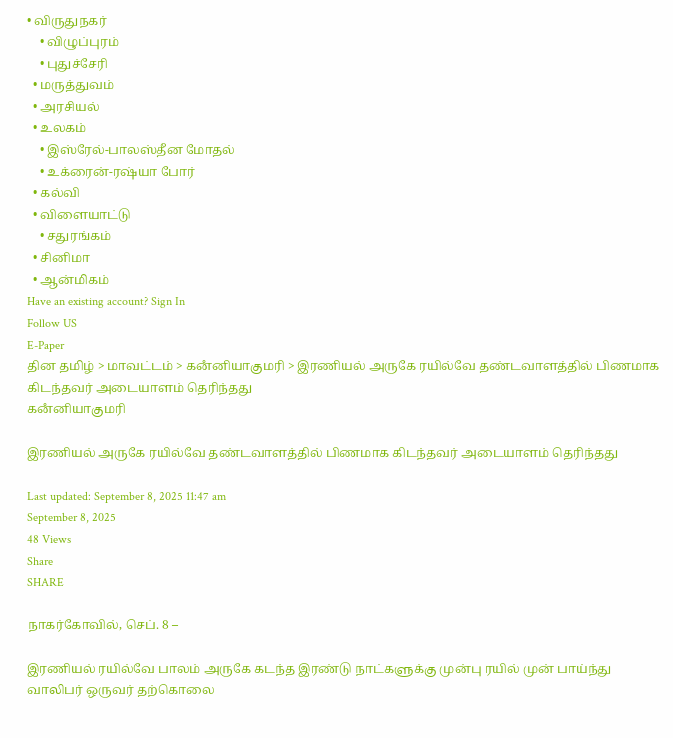• விருதுநகர்
    • விழுப்புரம்
    • புதுச்சேரி
  • மருத்துவம்
  • அரசியல்
  • உலகம்
    • இஸ்ரேல்-பாலஸ்தீன மோதல்
    • உக்ரைன்-ரஷ்யா போர்
  • கல்வி
  • விளையாட்டு
    • சதுரங்கம்
  • சினிமா
  • ஆன்மிகம்
Have an existing account? Sign In
Follow US
E-Paper
தின தமிழ் > மாவட்டம் > கனஂனியாகுமரி > இரணியல் அருகே ரயில்வே தண்டவாளத்தில் பிணமாக கிடந்தவர் அடையாளம் தெரிந்தது
கனஂனியாகுமரி

இரணியல் அருகே ரயில்வே தண்டவாளத்தில் பிணமாக கிடந்தவர் அடையாளம் தெரிந்தது

Last updated: September 8, 2025 11:47 am
September 8, 2025
48 Views
Share
SHARE

நாகர்கோவில், செப். 8 –

இரணியல் ரயில்வே பாலம் அருகே கடந்த இரண்டு நாட்களுக்கு முன்பு ரயில் முன் பாய்ந்து வாலிபர் ஒருவர் தற்கொலை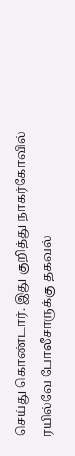செய்து கொண்டார். இது குறித்து நாகர்கோவில் ரயில்வே போலீசாருக்கு தகவல்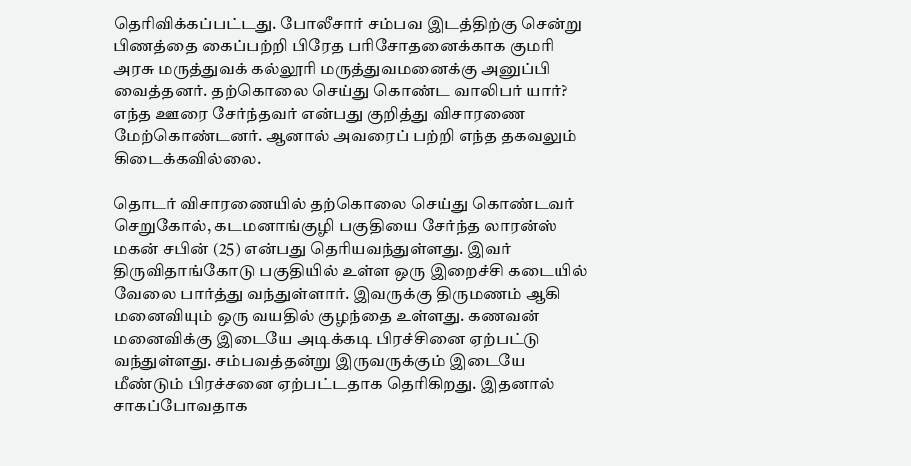தெரிவிக்கப்பட்டது. போலீசார் சம்பவ இடத்திற்கு சென்று பிணத்தை கைப்பற்றி பிரேத பரிசோதனைக்காக குமரி அரசு மருத்துவக் கல்லூரி மருத்துவமனைக்கு அனுப்பி வைத்தனர். தற்கொலை செய்து கொண்ட வாலிபர் யார்? எந்த ஊரை சேர்ந்தவர் என்பது குறித்து விசாரணை மேற்கொண்டனர். ஆனால் அவரைப் பற்றி எந்த தகவலும் கிடைக்கவில்லை.

தொடர் விசாரணையில் தற்கொலை செய்து கொண்டவர் செறுகோல், கடமனாங்குழி பகுதியை சேர்ந்த லாரன்ஸ் மகன் சபின் (25) என்பது தெரியவந்துள்ளது. இவர் திருவிதாங்கோடு பகுதியில் உள்ள ஒரு இறைச்சி கடையில் வேலை பார்த்து வந்துள்ளார். இவருக்கு திருமணம் ஆகி மனைவியும் ஒரு வயதில் குழந்தை உள்ளது. கணவன் மனைவிக்கு இடையே அடிக்கடி பிரச்சினை ஏற்பட்டு வந்துள்ளது. சம்பவத்தன்று இருவருக்கும் இடையே மீண்டும் பிரச்சனை ஏற்பட்டதாக தெரிகிறது. இதனால் சாகப்போவதாக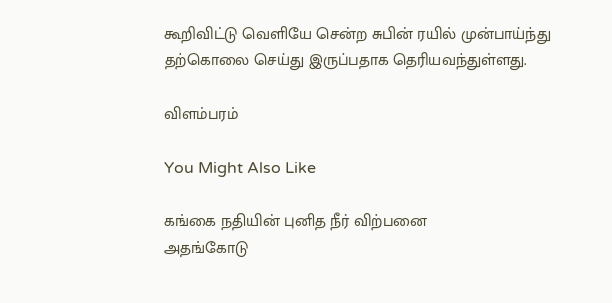கூறிவிட்டு வெளியே சென்ற சுபின் ரயில் முன்பாய்ந்து தற்கொலை செய்து இருப்பதாக தெரியவந்துள்ளது.

விளம்பரம்

You Might Also Like

கங்கை நதியின் புனித நீர் விற்பனை
அதங்கோடு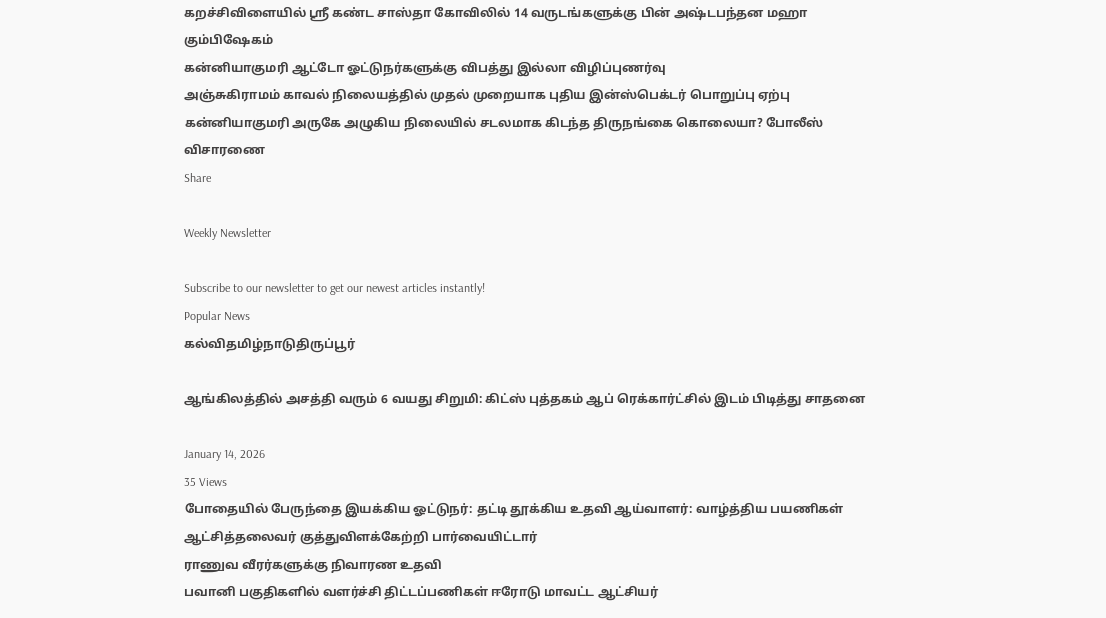கறச்சிவிளையில் ஶ்ரீ கண்ட சாஸ்தா கோவிலில் 14 வருடங்களுக்கு பின் அஷ்டபந்தன மஹா கும்பிஷேகம்
கன்னியாகுமரி ஆட்டோ ஓட்டுநர்களுக்கு விபத்து இல்லா விழிப்புணர்வு
அஞ்சுகிராமம் காவல் நிலையத்தில் முதல் முறையாக புதிய இன்ஸ்பெக்டர் பொறுப்பு ஏற்பு
கன்னியாகுமரி அருகே அழுகிய நிலையில் சடலமாக கிடந்த திருநங்கை கொலையா? போலீஸ் விசாரணை
Share

Weekly Newsletter

Subscribe to our newsletter to get our newest articles instantly!
Popular News
கல்விதமிழ்நாடுதிருப்பூர்

ஆங்கிலத்தில் அசத்தி வரும் 6 வயது சிறுமி: கிட்ஸ் புத்தகம் ஆப் ரெக்கார்ட்சில் இடம் பிடித்து சாதனை

January 14, 2026
35 Views
போதையில் பேருந்தை இயக்கிய ஓட்டுநர்: தட்டி தூக்கிய உதவி ஆய்வாளர்: வாழ்த்திய பயணிகள்
ஆட்சித்தலைவர் குத்துவிளக்கேற்றி பார்வையிட்டார்
ராணுவ வீரர்களுக்கு நிவாரண உதவி
பவானி பகுதிகளில் வளர்ச்சி திட்டப்பணிகள் ஈரோடு மாவட்ட ஆட்சியர்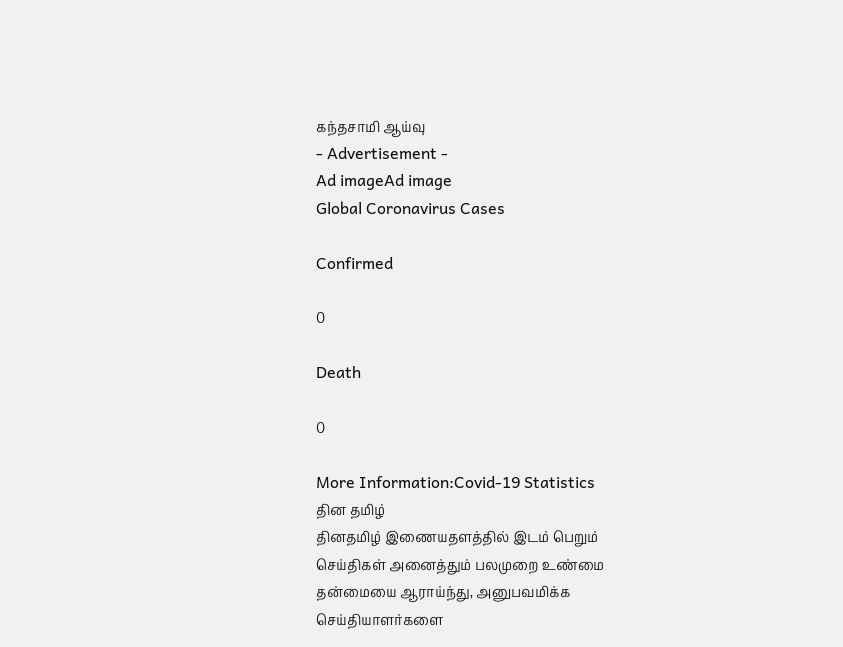கந்தசாமி ஆய்வு
- Advertisement -
Ad imageAd image
Global Coronavirus Cases

Confirmed

0

Death

0

More Information:Covid-19 Statistics
தின தமிழ்
தினதமிழ் இணையதளத்தில் இடம் பெறும் செய்திகள் அனைத்தும் பலமுறை உண்மை தன்மையை ஆராய்ந்து, அனுபவமிக்க செய்தியாளர்களை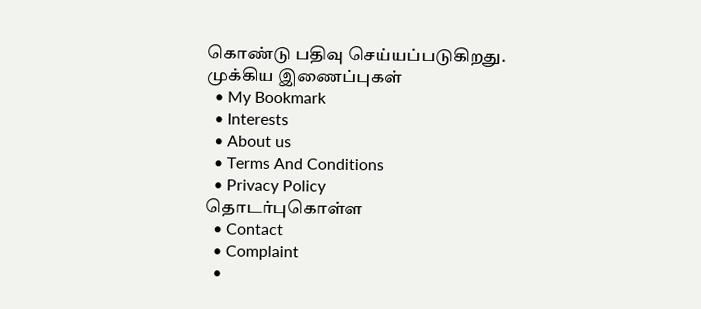கொண்டு பதிவு செய்யப்படுகிறது.
முக்கிய இணைப்புகள்
  • My Bookmark
  • Interests
  • About us
  • Terms And Conditions
  • Privacy Policy
தொடர்புகொள்ள
  • Contact
  • Complaint
  •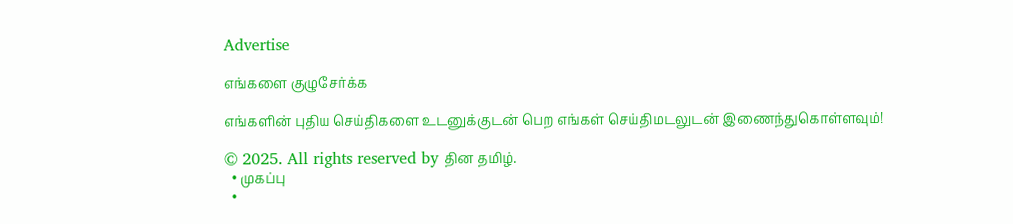Advertise

எங்களை குழுசேர்க்க

எங்களின் புதிய செய்திகளை உடனுக்குடன் பெற எங்கள் செய்திமடலுடன் இணைந்துகொள்ளவும்!

© 2025. All rights reserved by தின தமிழ்.
  • முகப்பு
  •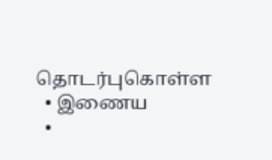தொடர்புகொள்ள
  • இணைய
  •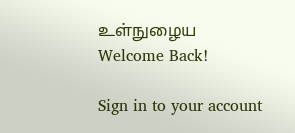உள்நுழைய
Welcome Back!

Sign in to your account